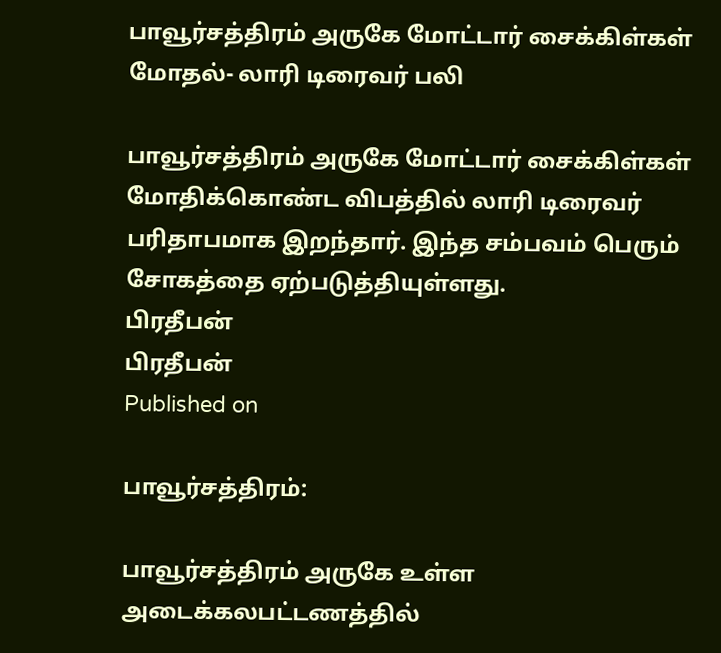பாவூர்சத்திரம் அருகே மோட்டார் சைக்கிள்கள் மோதல்- லாரி டிரைவர் பலி

பாவூர்சத்திரம் அருகே மோட்டார் சைக்கிள்கள் மோதிக்கொண்ட விபத்தில் லாரி டிரைவர் பரிதாபமாக இறந்தார். இந்த சம்பவம் பெரும் சோகத்தை ஏற்படுத்தியுள்ளது.
பிரதீபன்
பிரதீபன்
Published on

பாவூர்சத்திரம்:

பாவூர்சத்திரம் அருகே உள்ள அடைக்கலபட்டணத்தில்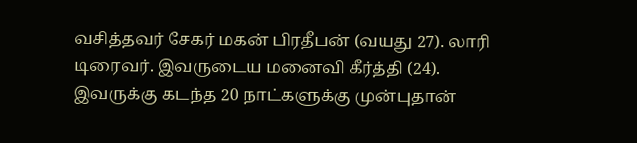வசித்தவர் சேகர் மகன் பிரதீபன் (வயது 27). லாரி டிரைவர். இவருடைய மனைவி கீர்த்தி (24). இவருக்கு கடந்த 20 நாட்களுக்கு முன்புதான்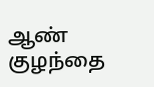ஆண் குழந்தை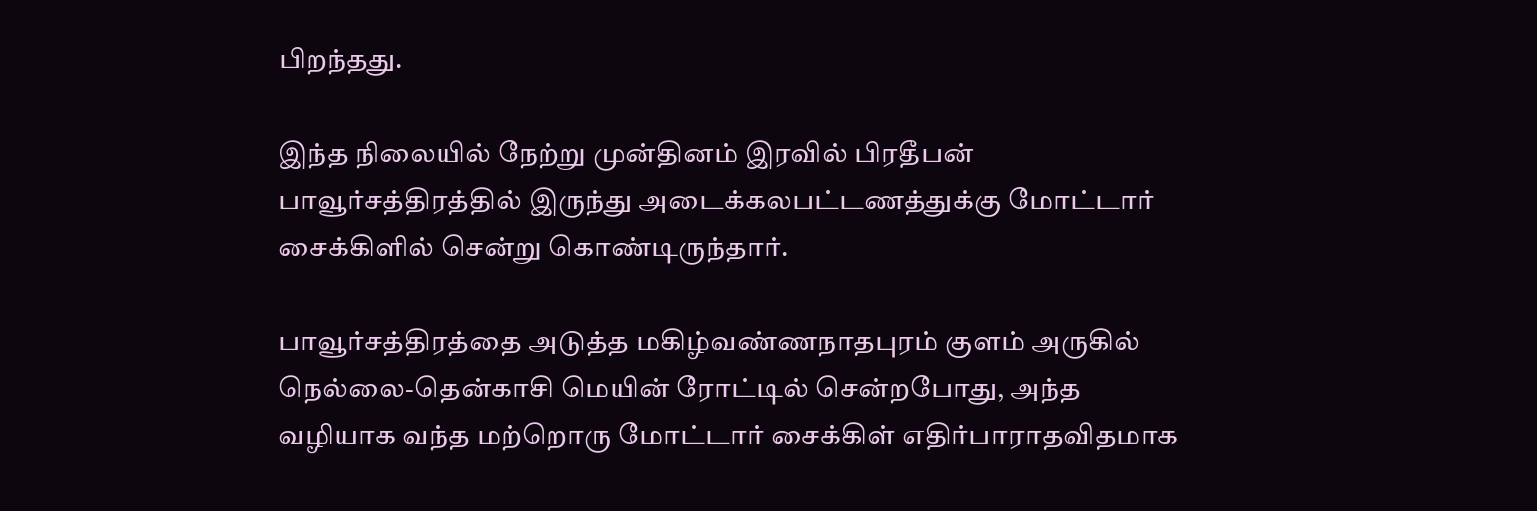பிறந்தது.

இந்த நிலையில் நேற்று முன்தினம் இரவில் பிரதீபன் பாவூர்சத்திரத்தில் இருந்து அடைக்கலபட்டணத்துக்கு மோட்டார் சைக்கிளில் சென்று கொண்டிருந்தார்.

பாவூர்சத்திரத்தை அடுத்த மகிழ்வண்ணநாதபுரம் குளம் அருகில் நெல்லை-தென்காசி மெயின் ரோட்டில் சென்றபோது, அந்த வழியாக வந்த மற்றொரு மோட்டார் சைக்கிள் எதிர்பாராதவிதமாக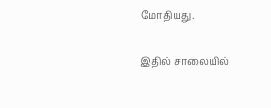மோதியது.

இதில் சாலையில்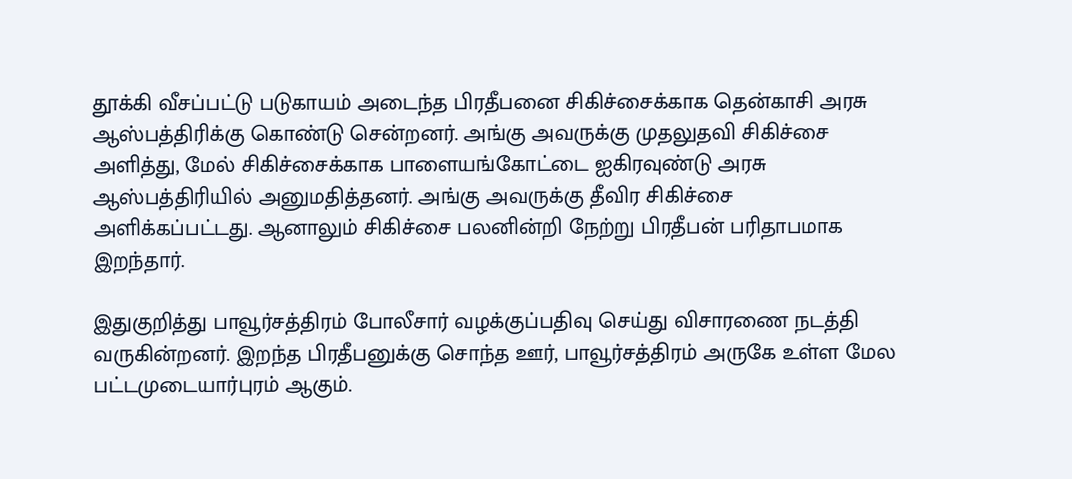தூக்கி வீசப்பட்டு படுகாயம் அடைந்த பிரதீபனை சிகிச்சைக்காக தென்காசி அரசு ஆஸ்பத்திரிக்கு கொண்டு சென்றனர். அங்கு அவருக்கு முதலுதவி சிகிச்சை அளித்து, மேல் சிகிச்சைக்காக பாளையங்கோட்டை ஐகிரவுண்டு அரசு ஆஸ்பத்திரியில் அனுமதித்தனர். அங்கு அவருக்கு தீவிர சிகிச்சை அளிக்கப்பட்டது. ஆனாலும் சிகிச்சை பலனின்றி நேற்று பிரதீபன் பரிதாபமாக இறந்தார்.

இதுகுறித்து பாவூர்சத்திரம் போலீசார் வழக்குப்பதிவு செய்து விசாரணை நடத்தி வருகின்றனர். இறந்த பிரதீபனுக்கு சொந்த ஊர், பாவூர்சத்திரம் அருகே உள்ள மேல பட்டமுடையார்புரம் ஆகும்.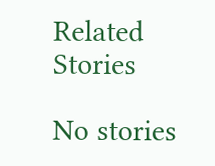Related Stories

No stories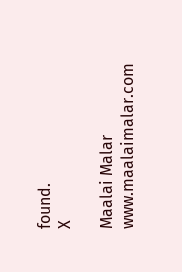found.
X

Maalai Malar
www.maalaimalar.com